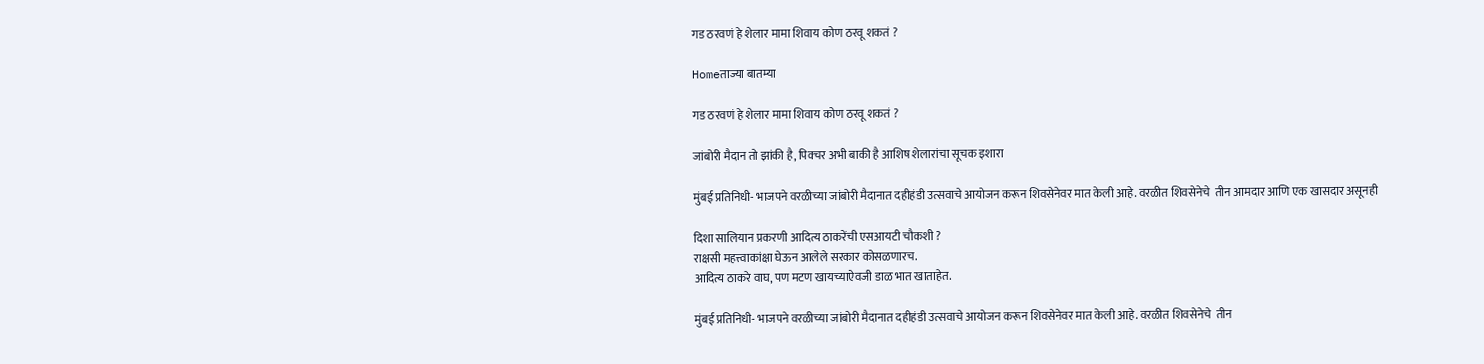गड ठरवणं हे शेलार मामा शिवाय कोण ठरवू शकतं ?

Homeताज्या बातम्या

गड ठरवणं हे शेलार मामा शिवाय कोण ठरवू शकतं ?

जांबोरी मैदान तो झांकी है, पिक्चर अभी बाकी है आशिष शेलारांचा सूचक इशारा

मुंबई प्रतिनिधी- भाजपने वरळीच्या जांबोरी मैदानात दहीहंडी उत्सवाचे आयोजन करून शिवसेनेवर मात केली आहे. वरळीत शिवसेनेचे  तीन आमदार आणि एक खासदार असूनही

दिशा सालियान प्रकरणी आदित्य ठाकरेंची एसआयटी चौकशी ?
राक्षसी महत्त्वाकांक्षा घेऊन आलेले सरकार कोसळणारच.
आदित्य ठाकरे वाघ, पण मटण खायच्याऐवजी डाळ भात खाताहेत.

मुंबई प्रतिनिधी- भाजपने वरळीच्या जांबोरी मैदानात दहीहंडी उत्सवाचे आयोजन करून शिवसेनेवर मात केली आहे. वरळीत शिवसेनेचे  तीन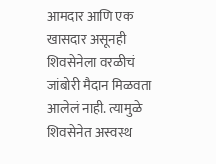आमदार आणि एक खासदार असूनही शिवसेनेला वरळीचं जांबोरी मैदान मिळवता आलेलं नाही. त्यामुळे शिवसेनेत अस्वस्थ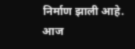निर्माण झाली आहे. आज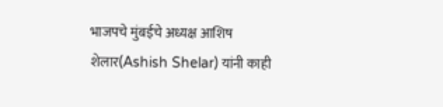भाजपचे मुंबईचे अध्यक्ष आशिष शेलार(Ashish Shelar) यांनी काही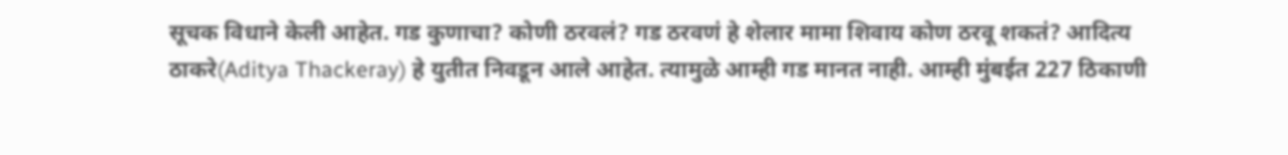सूचक विधाने केली आहेत. गड कुणाचा? कोणी ठरवलं? गड ठरवणं हे शेलार मामा शिवाय कोण ठरवू शकतं? आदित्य ठाकरे(Aditya Thackeray) हे युतीत निवडून आले आहेत. त्यामुळे आम्ही गड मानत नाही. आम्ही मुंबईत 227 ठिकाणी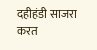दहीहंडी साजरा करत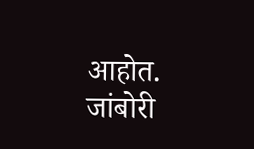आहोत. जांबोरी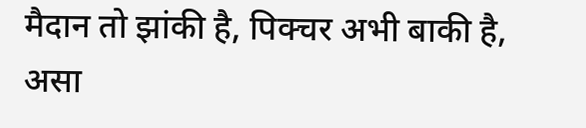मैदान तो झांकी है, पिक्चर अभी बाकी है, असा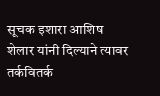सूचक इशारा आशिष शेलार यांनी दिल्याने त्यावर तर्कवितर्क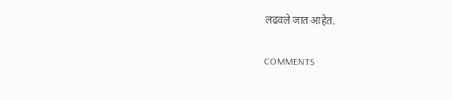लढवले जात आहेत.

COMMENTS